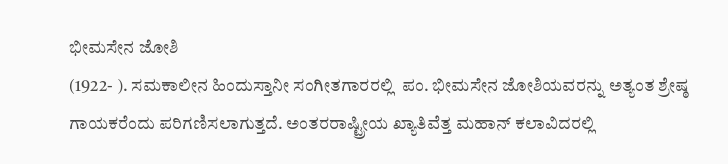ಭೀಮಸೇನ ಜೋಶಿ
(1922- ). ಸಮಕಾಲೀನ ಹಿಂದುಸ್ತಾನೀ ಸಂಗೀತಗಾರರಲ್ಲಿ  ಪಂ. ಭೀಮಸೇನ ಜೋಶಿಯವರನ್ನು ಅತ್ಯಂತ ಶ್ರೇಷ್ಠ ಗಾಯಕರೆಂದು ಪರಿಗಣಿಸಲಾಗುತ್ತದೆ. ಅಂತರರಾಷ್ಟ್ರೀಯ ಖ್ಯಾತಿವೆತ್ತ ಮಹಾನ್ ಕಲಾವಿದರಲ್ಲಿ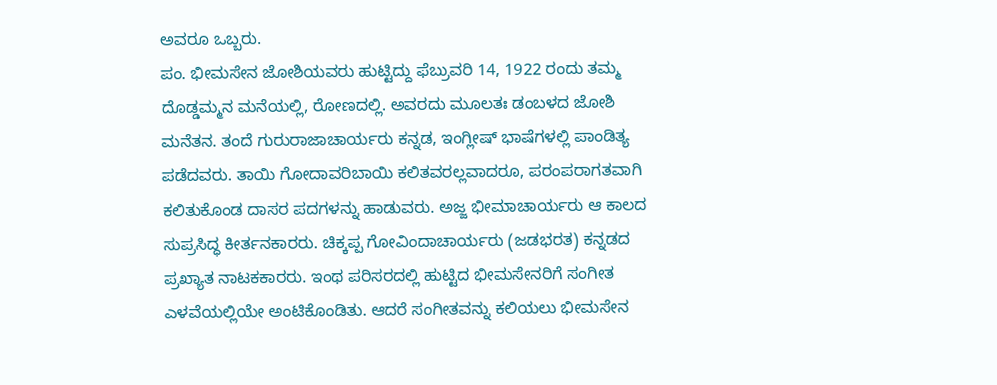ಅವರೂ ಒಬ್ಬರು.
ಪಂ. ಭೀಮಸೇನ ಜೋಶಿಯವರು ಹುಟ್ಟಿದ್ದು ಫೆಬ್ರುವರಿ 14, 1922 ರಂದು ತಮ್ಮ ದೊಡ್ಡಮ್ಮನ ಮನೆಯಲ್ಲಿ, ರೋಣದಲ್ಲಿ. ಅವರದು ಮೂಲತಃ ಡಂಬಳದ ಜೋಶಿ ಮನೆತನ. ತಂದೆ ಗುರುರಾಜಾಚಾರ್ಯರು ಕನ್ನಡ, ಇಂಗ್ಲೀಷ್ ಭಾಷೆಗಳಲ್ಲಿ ಪಾಂಡಿತ್ಯ ಪಡೆದವರು. ತಾಯಿ ಗೋದಾವರಿಬಾಯಿ ಕಲಿತವರಲ್ಲವಾದರೂ, ಪರಂಪರಾಗತವಾಗಿ ಕಲಿತುಕೊಂಡ ದಾಸರ ಪದಗಳನ್ನು ಹಾಡುವರು. ಅಜ್ಜ ಭೀಮಾಚಾರ್ಯರು ಆ ಕಾಲದ ಸುಪ್ರಸಿದ್ಧ ಕೀರ್ತನಕಾರರು. ಚಿಕ್ಕಪ್ಪ ಗೋವಿಂದಾಚಾರ್ಯರು (ಜಡಭರತ) ಕನ್ನಡದ ಪ್ರಖ್ಯಾತ ನಾಟಕಕಾರರು. ಇಂಥ ಪರಿಸರದಲ್ಲಿ ಹುಟ್ಟಿದ ಭೀಮಸೇನರಿಗೆ ಸಂಗೀತ ಎಳವೆಯಲ್ಲಿಯೇ ಅಂಟಿಕೊಂಡಿತು. ಆದರೆ ಸಂಗೀತವನ್ನು ಕಲಿಯಲು ಭೀಮಸೇನ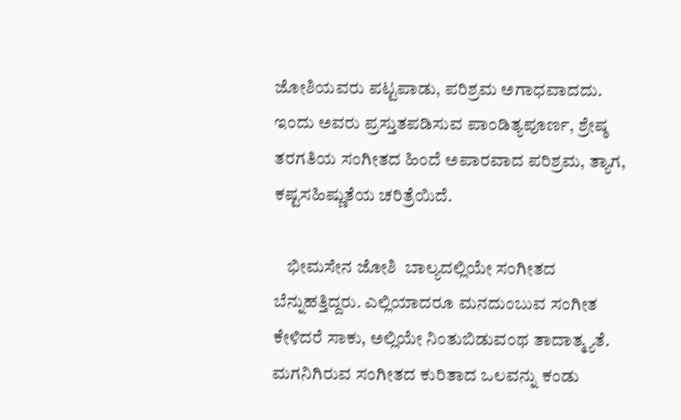ಜೋಶಿಯವರು ಪಟ್ಟಪಾಡು, ಪರಿಶ್ರಮ ಅಗಾಧವಾದದು. ಇಂದು ಅವರು ಪ್ರಸ್ತುತಪಡಿಸುವ ಪಾಂಡಿತ್ಯಪೂರ್ಣ, ಶ್ರೇಷ್ಠ ತರಗತಿಯ ಸಂಗೀತದ ಹಿಂದೆ ಅಪಾರವಾದ ಪರಿಶ್ರಮ, ತ್ಯಾಗ, ಕಷ್ಟಸಹಿಷ್ಣುತೆಯ ಚರಿತ್ರೆಯಿದೆ.

    ಭೀಮಸೇನ ಜೋಶಿ  ಬಾಲ್ಯದಲ್ಲಿಯೇ ಸಂಗೀತದ ಬೆನ್ನುಹತ್ತಿದ್ದರು. ಎಲ್ಲಿಯಾದರೂ ಮನದುಂಬುವ ಸಂಗೀತ ಕೇಳಿದರೆ ಸಾಕು, ಅಲ್ಲಿಯೇ ನಿಂತುಬಿಡುವಂಥ ತಾದಾತ್ಮ್ಯತೆ. ಮಗನಿಗಿರುವ ಸಂಗೀತದ ಕುರಿತಾದ ಒಲವನ್ನು ಕಂಡು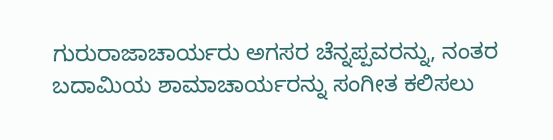ಗುರುರಾಜಾಚಾರ್ಯರು ಅಗಸರ ಚೆನ್ನಪ್ಪವರನ್ನು, ನಂತರ ಬದಾಮಿಯ ಶಾಮಾಚಾರ್ಯರನ್ನು ಸಂಗೀತ ಕಲಿಸಲು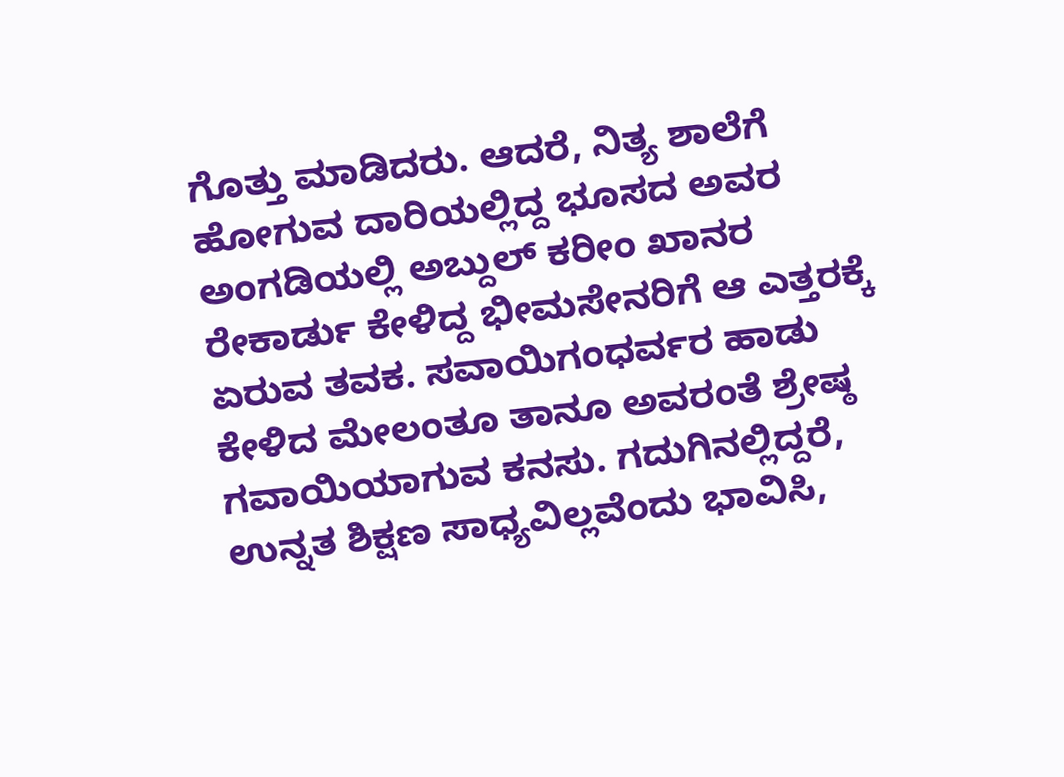ಗೊತ್ತು ಮಾಡಿದರು. ಆದರೆ, ನಿತ್ಯ ಶಾಲೆಗೆ ಹೋಗುವ ದಾರಿಯಲ್ಲಿದ್ದ ಭೂಸದ ಅವರ ಅಂಗಡಿಯಲ್ಲಿ ಅಬ್ದುಲ್ ಕರೀಂ ಖಾನರ ರೇಕಾರ್ಡು ಕೇಳಿದ್ದ ಭೀಮಸೇನರಿಗೆ ಆ ಎತ್ತರಕ್ಕೆ ಏರುವ ತವಕ. ಸವಾಯಿಗಂಧರ್ವರ ಹಾಡು ಕೇಳಿದ ಮೇಲಂತೂ ತಾನೂ ಅವರಂತೆ ಶ್ರೇಷ್ಠ ಗವಾಯಿಯಾಗುವ ಕನಸು. ಗದುಗಿನಲ್ಲಿದ್ದರೆ, ಉನ್ನತ ಶಿಕ್ಷಣ ಸಾಧ್ಯವಿಲ್ಲವೆಂದು ಭಾವಿಸಿ,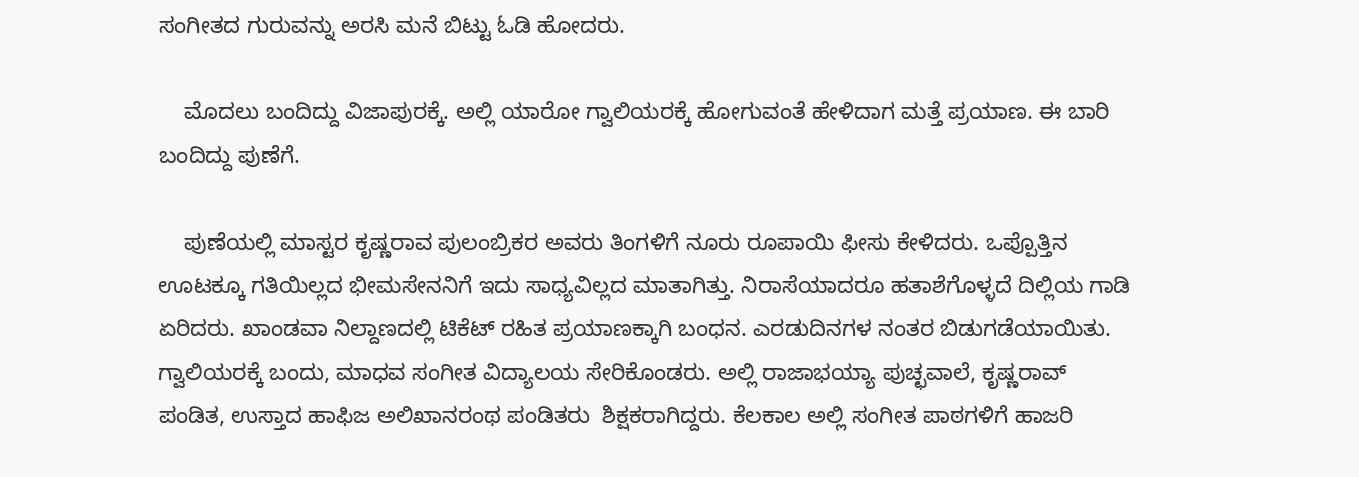ಸಂಗೀತದ ಗುರುವನ್ನು ಅರಸಿ ಮನೆ ಬಿಟ್ಟು ಓಡಿ ಹೋದರು.

    ಮೊದಲು ಬಂದಿದ್ದು ವಿಜಾಪುರಕ್ಕೆ. ಅಲ್ಲಿ ಯಾರೋ ಗ್ವಾಲಿಯರಕ್ಕೆ ಹೋಗುವಂತೆ ಹೇಳಿದಾಗ ಮತ್ತೆ ಪ್ರಯಾಣ. ಈ ಬಾರಿ ಬಂದಿದ್ದು ಪುಣೆಗೆ.

    ಪುಣೆಯಲ್ಲಿ ಮಾಸ್ಟರ ಕೃಷ್ಣರಾವ ಪುಲಂಬ್ರಿಕರ ಅವರು ತಿಂಗಳಿಗೆ ನೂರು ರೂಪಾಯಿ ಫೀಸು ಕೇಳಿದರು. ಒಪ್ಪೊತ್ತಿನ ಊಟಕ್ಕೂ ಗತಿಯಿಲ್ಲದ ಭೀಮಸೇನನಿಗೆ ಇದು ಸಾಧ್ಯವಿಲ್ಲದ ಮಾತಾಗಿತ್ತು. ನಿರಾಸೆಯಾದರೂ ಹತಾಶೆಗೊಳ್ಳದೆ ದಿಲ್ಲಿಯ ಗಾಡಿ ಏರಿದರು. ಖಾಂಡವಾ ನಿಲ್ದಾಣದಲ್ಲಿ ಟಿಕೆಟ್ ರಹಿತ ಪ್ರಯಾಣಕ್ಕಾಗಿ ಬಂಧನ. ಎರಡುದಿನಗಳ ನಂತರ ಬಿಡುಗಡೆಯಾಯಿತು. ಗ್ವಾಲಿಯರಕ್ಕೆ ಬಂದು, ಮಾಧವ ಸಂಗೀತ ವಿದ್ಯಾಲಯ ಸೇರಿಕೊಂಡರು. ಅಲ್ಲಿ ರಾಜಾಭಯ್ಯಾ ಪುಚ್ಛವಾಲೆ, ಕೃಷ್ಣರಾವ್ ಪಂಡಿತ, ಉಸ್ತಾದ ಹಾಫಿಜ ಅಲಿಖಾನರಂಥ ಪಂಡಿತರು  ಶಿಕ್ಷಕರಾಗಿದ್ದರು. ಕೆಲಕಾಲ ಅಲ್ಲಿ ಸಂಗೀತ ಪಾಠಗಳಿಗೆ ಹಾಜರಿ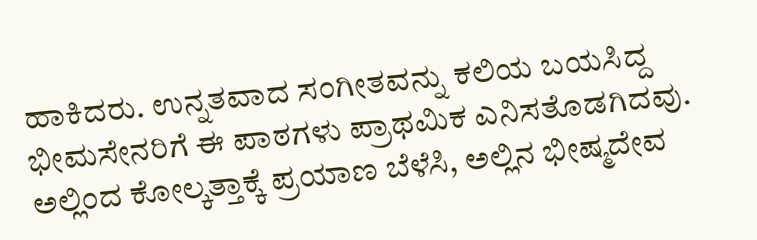ಹಾಕಿದರು. ಉನ್ನತವಾದ ಸಂಗೀತವನ್ನು ಕಲಿಯ ಬಯಸಿದ್ದ ಭೀಮಸೇನರಿಗೆ ಈ ಪಾಠಗಳು ಪ್ರಾಥಮಿಕ ಎನಿಸತೊಡಗಿದವು. ಅಲ್ಲಿಂದ ಕೋಲ್ಕತ್ತಾಕ್ಕೆ ಪ್ರಯಾಣ ಬೆಳೆಸಿ, ಅಲ್ಲಿನ ಭೀಷ್ಮದೇವ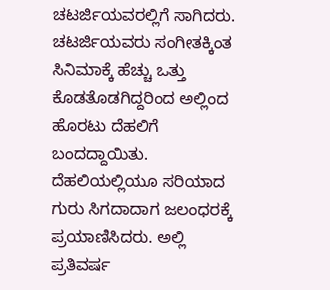ಚಟರ್ಜಿಯವರಲ್ಲಿಗೆ ಸಾಗಿದರು. ಚಟರ್ಜಿಯವರು ಸಂಗೀತಕ್ಕಿಂತ ಸಿನಿಮಾಕ್ಕೆ ಹೆಚ್ಚು ಒತ್ತು ಕೊಡತೊಡಗಿದ್ದರಿಂದ ಅಲ್ಲಿಂದ ಹೊರಟು ದೆಹಲಿಗೆ ಬಂದದ್ದಾಯಿತು. ದೆಹಲಿಯಲ್ಲಿಯೂ ಸರಿಯಾದ ಗುರು ಸಿಗದಾದಾಗ ಜಲಂಧರಕ್ಕೆ ಪ್ರಯಾಣಿಸಿದರು. ಅಲ್ಲಿ ಪ್ರತಿವರ್ಷ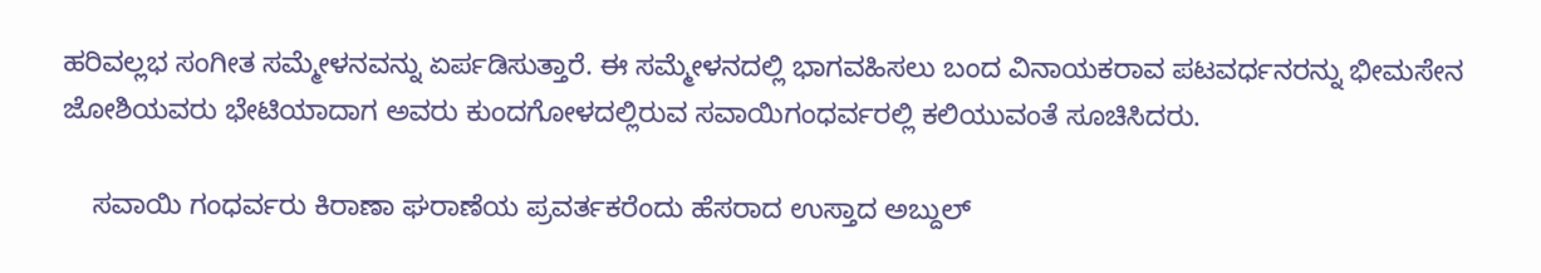ಹರಿವಲ್ಲಭ ಸಂಗೀತ ಸಮ್ಮೇಳನವನ್ನು ಏರ್ಪಡಿಸುತ್ತಾರೆ. ಈ ಸಮ್ಮೇಳನದಲ್ಲಿ ಭಾಗವಹಿಸಲು ಬಂದ ವಿನಾಯಕರಾವ ಪಟವರ್ಧನರನ್ನು ಭೀಮಸೇನ ಜೋಶಿಯವರು ಭೇಟಿಯಾದಾಗ ಅವರು ಕುಂದಗೋಳದಲ್ಲಿರುವ ಸವಾಯಿಗಂಧರ್ವರಲ್ಲಿ ಕಲಿಯುವಂತೆ ಸೂಚಿಸಿದರು.

    ಸವಾಯಿ ಗಂಧರ್ವರು ಕಿರಾಣಾ ಘರಾಣೆಯ ಪ್ರವರ್ತಕರೆಂದು ಹೆಸರಾದ ಉಸ್ತಾದ ಅಬ್ದುಲ್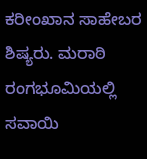ಕರೀಂಖಾನ ಸಾಹೇಬರ ಶಿಷ್ಯರು. ಮರಾಠಿ ರಂಗಭೂಮಿಯಲ್ಲಿ ಸವಾಯಿ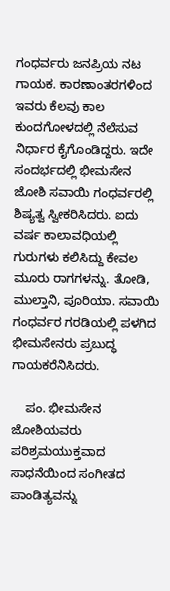ಗಂಧರ್ವರು ಜನಪ್ರಿಯ ನಟ ಗಾಯಕ. ಕಾರಣಾಂತರಗಳಿಂದ ಇವರು ಕೆಲವು ಕಾಲ ಕುಂದಗೋಳದಲ್ಲಿ ನೆಲೆಸುವ ನಿರ್ಧಾರ ಕೈಗೊಂಡಿದ್ದರು. ಇದೇ ಸಂದರ್ಭದಲ್ಲಿ ಭೀಮಸೇನ ಜೋಶಿ ಸವಾಯಿ ಗಂಧರ್ವರಲ್ಲಿ ಶಿಷ್ಯತ್ವ ಸ್ವೀಕರಿಸಿದರು. ಐದು ವರ್ಷ ಕಾಲಾವಧಿಯಲ್ಲಿ ಗುರುಗಳು ಕಲಿಸಿದ್ದು ಕೇವಲ ಮೂರು ರಾಗಗಳನ್ನು. ತೋಡಿ, ಮುಲ್ತಾನಿ, ಪೂರಿಯಾ. ಸವಾಯಿ ಗಂಧರ್ವರ ಗರಡಿಯಲ್ಲಿ ಪಳಗಿದ ಭೀಮಸೇನರು ಪ್ರಬುದ್ಧ ಗಾಯಕರೆನಿಸಿದರು.

    ಪಂ. ಭೀಮಸೇನ ಜೋಶಿಯವರು ಪರಿಶ್ರಮಯುಕ್ತವಾದ ಸಾಧನೆಯಿಂದ ಸಂಗೀತದ ಪಾಂಡಿತ್ಯವನ್ನು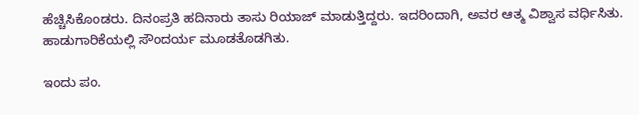ಹೆಚ್ಚಿಸಿಕೊಂಡರು. ದಿನಂಪ್ರತಿ ಹದಿನಾರು ತಾಸು ರಿಯಾಜ್ ಮಾಡುತ್ತಿದ್ದರು. ಇದರಿಂದಾಗಿ, ಅವರ ಆತ್ಮ ವಿಶ್ವಾಸ ವರ್ಧಿಸಿತು. ಹಾಡುಗಾರಿಕೆಯಲ್ಲಿ ಸೌಂದರ್ಯ ಮೂಡತೊಡಗಿತು.

ಇಂದು ಪಂ.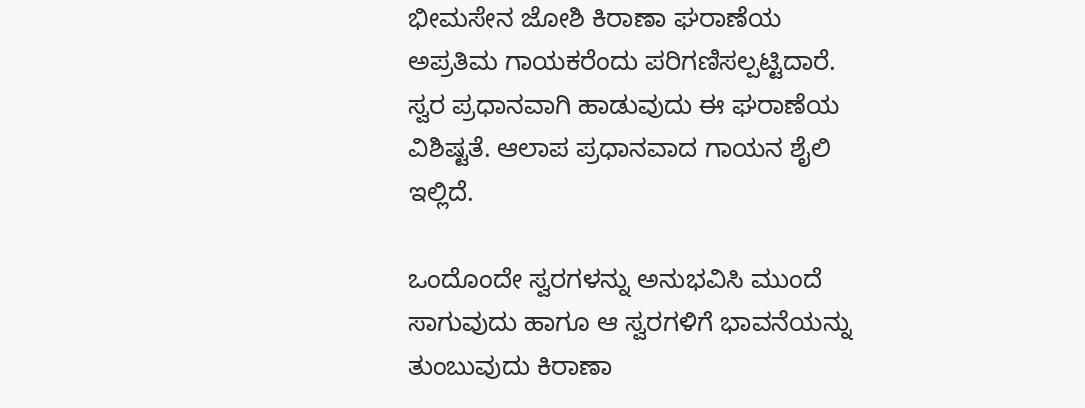ಭೀಮಸೇನ ಜೋಶಿ ಕಿರಾಣಾ ಘರಾಣೆಯ ಅಪ್ರತಿಮ ಗಾಯಕರೆಂದು ಪರಿಗಣಿಸಲ್ಪಟ್ಟಿದಾರೆ. ಸ್ವರ ಪ್ರಧಾನವಾಗಿ ಹಾಡುವುದು ಈ ಘರಾಣೆಯ ವಿಶಿಷ್ಟತೆ. ಆಲಾಪ ಪ್ರಧಾನವಾದ ಗಾಯನ ಶೈಲಿ ಇಲ್ಲಿದೆ.

ಒಂದೊಂದೇ ಸ್ವರಗಳನ್ನು ಅನುಭವಿಸಿ ಮುಂದೆ ಸಾಗುವುದು ಹಾಗೂ ಆ ಸ್ವರಗಳಿಗೆ ಭಾವನೆಯನ್ನು ತುಂಬುವುದು ಕಿರಾಣಾ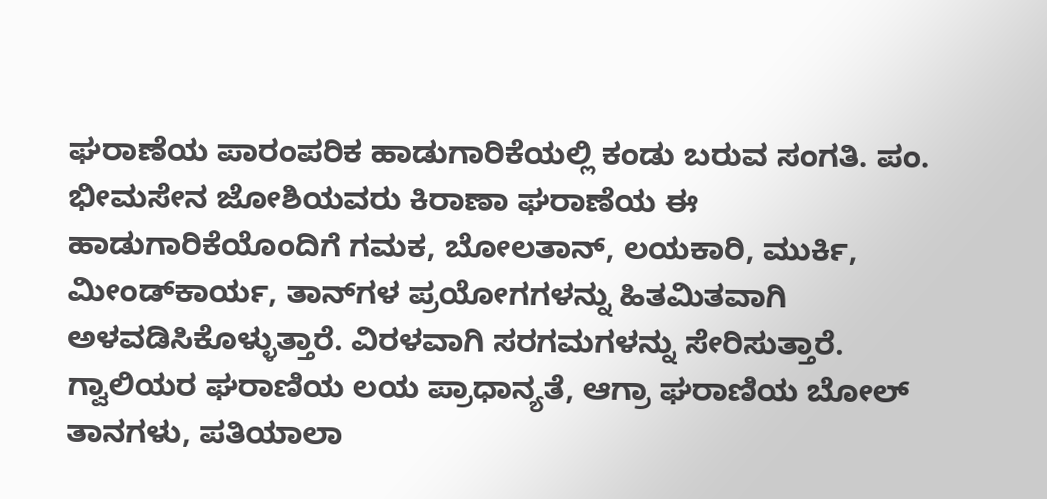ಘರಾಣೆಯ ಪಾರಂಪರಿಕ ಹಾಡುಗಾರಿಕೆಯಲ್ಲಿ ಕಂಡು ಬರುವ ಸಂಗತಿ. ಪಂ. ಭೀಮಸೇನ ಜೋಶಿಯವರು ಕಿರಾಣಾ ಘರಾಣೆಯ ಈ ಹಾಡುಗಾರಿಕೆಯೊಂದಿಗೆ ಗಮಕ, ಬೋಲತಾನ್, ಲಯಕಾರಿ, ಮುರ್ಕಿ, ಮೀಂಡ್‍ಕಾರ್ಯ, ತಾನ್‍ಗಳ ಪ್ರಯೋಗಗಳನ್ನು ಹಿತಮಿತವಾಗಿ ಅಳವಡಿಸಿಕೊಳ್ಳುತ್ತಾರೆ. ವಿರಳವಾಗಿ ಸರಗಮಗಳನ್ನು ಸೇರಿಸುತ್ತಾರೆ. ಗ್ವಾಲಿಯರ ಘರಾಣಿಯ ಲಯ ಪ್ರಾಧಾನ್ಯತೆ, ಆಗ್ರಾ ಘರಾಣಿಯ ಬೋಲ್ ತಾನಗಳು, ಪತಿಯಾಲಾ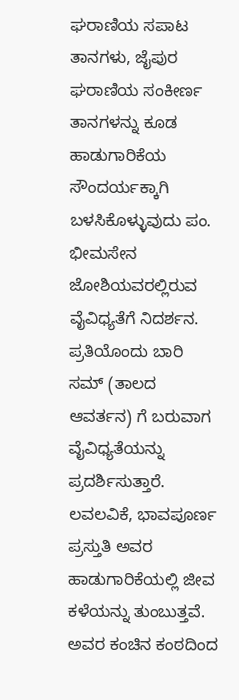ಘರಾಣಿಯ ಸಪಾಟ ತಾನಗಳು, ಜೈಪುರ ಘರಾಣಿಯ ಸಂಕೀರ್ಣ ತಾನಗಳನ್ನು ಕೂಡ ಹಾಡುಗಾರಿಕೆಯ ಸೌಂದರ್ಯಕ್ಕಾಗಿ ಬಳಸಿಕೊಳ್ಳುವುದು ಪಂ. ಭೀಮಸೇನ ಜೋಶಿಯವರಲ್ಲಿರುವ ವೈವಿಧ್ಯತೆಗೆ ನಿದರ್ಶನ. ಪ್ರತಿಯೊಂದು ಬಾರಿ ಸಮ್ (ತಾಲದ ಆವರ್ತನ) ಗೆ ಬರುವಾಗ ವೈವಿಧ್ಯತೆಯನ್ನು ಪ್ರದರ್ಶಿಸುತ್ತಾರೆ. ಲವಲವಿಕೆ, ಭಾವಪೂರ್ಣ ಪ್ರಸ್ತುತಿ ಅವರ ಹಾಡುಗಾರಿಕೆಯಲ್ಲಿ ಜೀವ ಕಳೆಯನ್ನು ತುಂಬುತ್ತವೆ. ಅವರ ಕಂಚಿನ ಕಂಠದಿಂದ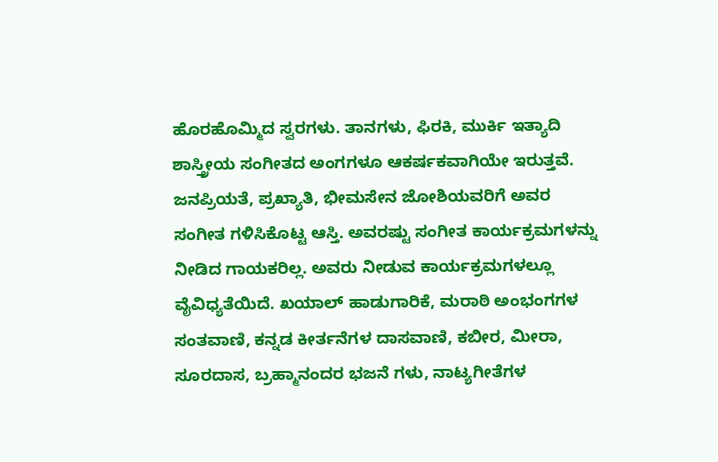ಹೊರಹೊಮ್ಮಿದ ಸ್ವರಗಳು. ತಾನಗಳು, ಫಿರಕಿ, ಮುರ್ಕಿ ಇತ್ಯಾದಿ ಶಾಸ್ತ್ರೀಯ ಸಂಗೀತದ ಅಂಗಗಳೂ ಆಕರ್ಷಕವಾಗಿಯೇ ಇರುತ್ತವೆ.
ಜನಪ್ರಿಯತೆ, ಪ್ರಖ್ಯಾತಿ, ಭೀಮಸೇನ ಜೋಶಿಯವರಿಗೆ ಅವರ ಸಂಗೀತ ಗಳಿಸಿಕೊಟ್ಟ ಆಸ್ತಿ. ಅವರಷ್ಟು ಸಂಗೀತ ಕಾರ್ಯಕ್ರಮಗಳನ್ನು ನೀಡಿದ ಗಾಯಕರಿಲ್ಲ. ಅವರು ನೀಡುವ ಕಾರ್ಯಕ್ರಮಗಳಲ್ಲೂ ವೈವಿಧ್ಯತೆಯಿದೆ. ಖಯಾಲ್ ಹಾಡುಗಾರಿಕೆ, ಮರಾಠಿ ಅಂಭಂಗಗಳ ಸಂತವಾಣಿ, ಕನ್ನಡ ಕೀರ್ತನೆಗಳ ದಾಸವಾಣಿ, ಕಬೀರ, ಮೀರಾ, ಸೂರದಾಸ, ಬ್ರಹ್ಮಾನಂದರ ಭಜನೆ ಗಳು, ನಾಟ್ಯಗೀತೆಗಳ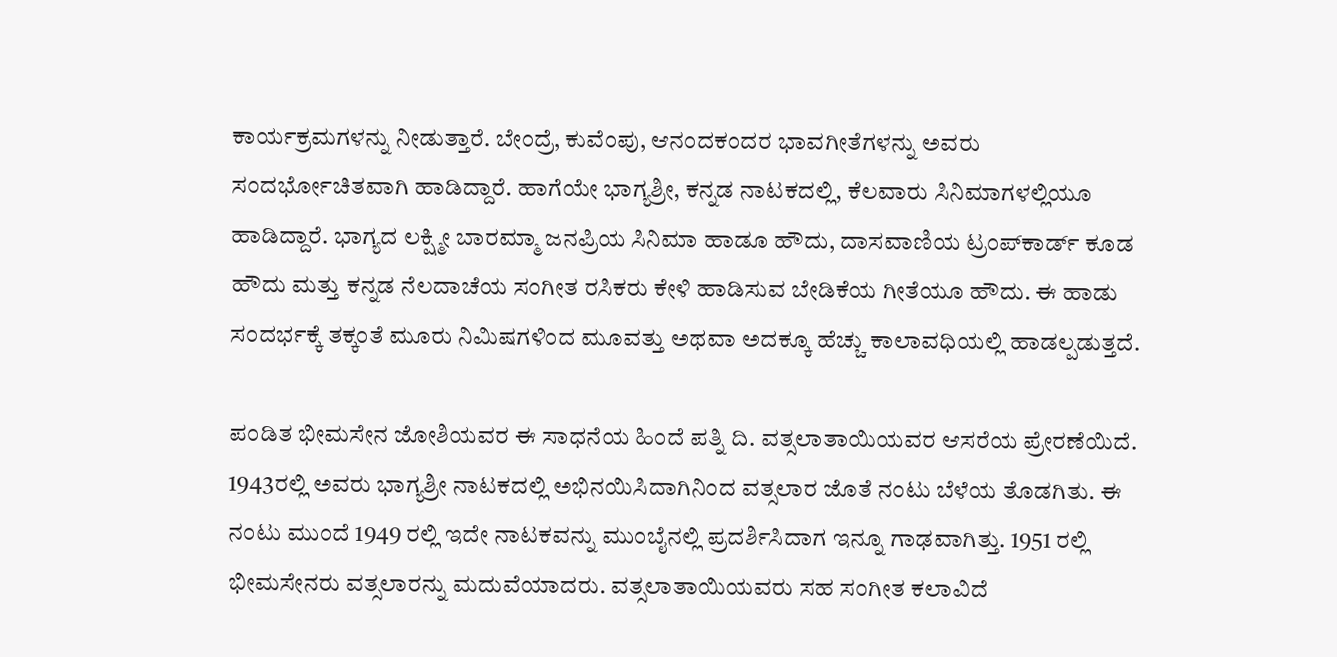ಕಾರ್ಯಕ್ರಮಗಳನ್ನು ನೀಡುತ್ತಾರೆ. ಬೇಂದ್ರೆ, ಕುವೆಂಪು, ಆನಂದಕಂದರ ಭಾವಗೀತೆಗಳನ್ನು ಅವರು ಸಂದರ್ಭೋಚಿತವಾಗಿ ಹಾಡಿದ್ದಾರೆ. ಹಾಗೆಯೇ ಭಾಗ್ಯಶ್ರೀ, ಕನ್ನಡ ನಾಟಕದಲ್ಲಿ, ಕೆಲವಾರು ಸಿನಿಮಾಗಳಲ್ಲಿಯೂ ಹಾಡಿದ್ದಾರೆ. ಭಾಗ್ಯದ ಲಕ್ಷ್ಮೀ ಬಾರಮ್ಮಾ ಜನಪ್ರಿಯ ಸಿನಿಮಾ ಹಾಡೂ ಹೌದು, ದಾಸವಾಣಿಯ ಟ್ರಂಪ್‍ಕಾರ್ಡ್ ಕೂಡ ಹೌದು ಮತ್ತು ಕನ್ನಡ ನೆಲದಾಚೆಯ ಸಂಗೀತ ರಸಿಕರು ಕೇಳಿ ಹಾಡಿಸುವ ಬೇಡಿಕೆಯ ಗೀತೆಯೂ ಹೌದು. ಈ ಹಾಡು ಸಂದರ್ಭಕ್ಕೆ ತಕ್ಕಂತೆ ಮೂರು ನಿಮಿಷಗಳಿಂದ ಮೂವತ್ತು ಅಥವಾ ಅದಕ್ಕೂ ಹೆಚ್ಚು ಕಾಲಾವಧಿಯಲ್ಲಿ ಹಾಡಲ್ಪಡುತ್ತದೆ.

ಪಂಡಿತ ಭೀಮಸೇನ ಜೋಶಿಯವರ ಈ ಸಾಧನೆಯ ಹಿಂದೆ ಪತ್ನಿ ದಿ. ವತ್ಸಲಾತಾಯಿಯವರ ಆಸರೆಯ ಪ್ರೇರಣೆಯಿದೆ. 1943ರಲ್ಲಿ ಅವರು ಭಾಗ್ಯಶ್ರೀ ನಾಟಕದಲ್ಲಿ ಅಭಿನಯಿಸಿದಾಗಿನಿಂದ ವತ್ಸಲಾರ ಜೊತೆ ನಂಟು ಬೆಳೆಯ ತೊಡಗಿತು. ಈ ನಂಟು ಮುಂದೆ 1949 ರಲ್ಲಿ ಇದೇ ನಾಟಕವನ್ನು ಮುಂಬೈನಲ್ಲಿ ಪ್ರದರ್ಶಿಸಿದಾಗ ಇನ್ನೂ ಗಾಢವಾಗಿತ್ತು. 1951 ರಲ್ಲಿ ಭೀಮಸೇನರು ವತ್ಸಲಾರನ್ನು ಮದುವೆಯಾದರು. ವತ್ಸಲಾತಾಯಿಯವರು ಸಹ ಸಂಗೀತ ಕಲಾವಿದೆ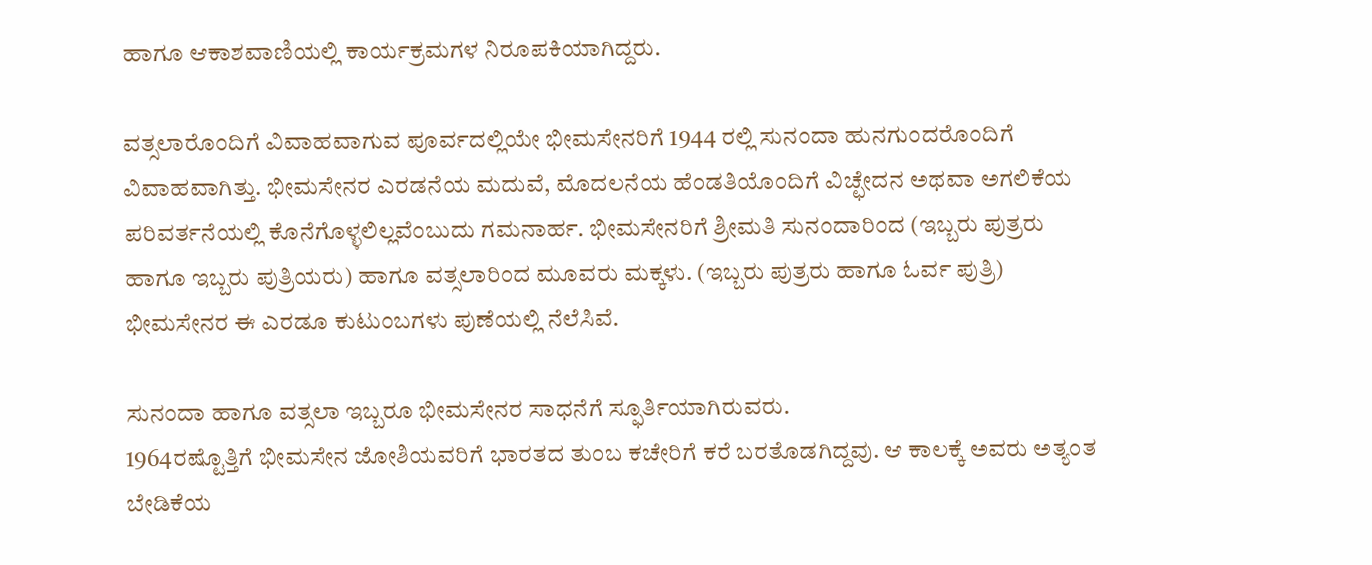ಹಾಗೂ ಆಕಾಶವಾಣಿಯಲ್ಲಿ ಕಾರ್ಯಕ್ರಮಗಳ ನಿರೂಪಕಿಯಾಗಿದ್ದರು.

ವತ್ಸಲಾರೊಂದಿಗೆ ವಿವಾಹವಾಗುವ ಪೂರ್ವದಲ್ಲಿಯೇ ಭೀಮಸೇನರಿಗೆ 1944 ರಲ್ಲಿ ಸುನಂದಾ ಹುನಗುಂದರೊಂದಿಗೆ ವಿವಾಹವಾಗಿತ್ತು. ಭೀಮಸೇನರ ಎರಡನೆಯ ಮದುವೆ, ಮೊದಲನೆಯ ಹೆಂಡತಿಯೊಂದಿಗೆ ವಿಚ್ಛೇದನ ಅಥವಾ ಅಗಲಿಕೆಯ ಪರಿವರ್ತನೆಯಲ್ಲಿ ಕೊನೆಗೊಳ್ಳಲಿಲ್ಲವೆಂಬುದು ಗಮನಾರ್ಹ. ಭೀಮಸೇನರಿಗೆ ಶ್ರೀಮತಿ ಸುನಂದಾರಿಂದ (ಇಬ್ಬರು ಪುತ್ರರು ಹಾಗೂ ಇಬ್ಬರು ಪುತ್ರಿಯರು) ಹಾಗೂ ವತ್ಸಲಾರಿಂದ ಮೂವರು ಮಕ್ಕಳು. (ಇಬ್ಬರು ಪುತ್ರರು ಹಾಗೂ ಓರ್ವ ಪುತ್ರಿ) ಭೀಮಸೇನರ ಈ ಎರಡೂ ಕುಟುಂಬಗಳು ಪುಣೆಯಲ್ಲಿ ನೆಲೆಸಿವೆ.

ಸುನಂದಾ ಹಾಗೂ ವತ್ಸಲಾ ಇಬ್ಬರೂ ಭೀಮಸೇನರ ಸಾಧನೆಗೆ ಸ್ಫೂರ್ತಿಯಾಗಿರುವರು.
1964ರಷ್ಟೊತ್ತಿಗೆ ಭೀಮಸೇನ ಜೋಶಿಯವರಿಗೆ ಭಾರತದ ತುಂಬ ಕಚೇರಿಗೆ ಕರೆ ಬರತೊಡಗಿದ್ದವು. ಆ ಕಾಲಕ್ಕೆ ಅವರು ಅತ್ಯಂತ ಬೇಡಿಕೆಯ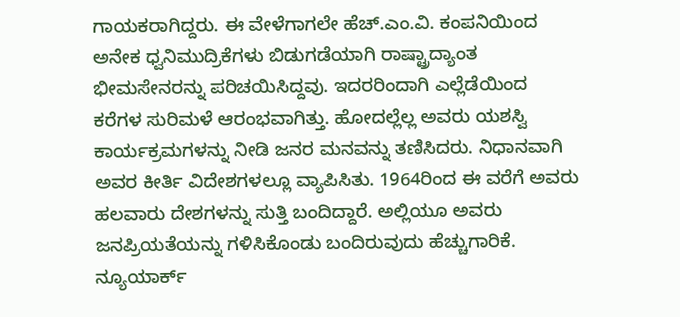ಗಾಯಕರಾಗಿದ್ದರು. ಈ ವೇಳೆಗಾಗಲೇ ಹೆಚ್.ಎಂ.ವಿ. ಕಂಪನಿಯಿಂದ ಅನೇಕ ಧ್ವನಿಮುದ್ರಿಕೆಗಳು ಬಿಡುಗಡೆಯಾಗಿ ರಾಷ್ಟ್ರಾದ್ಯಾಂತ ಭೀಮಸೇನರನ್ನು ಪರಿಚಯಿಸಿದ್ದವು. ಇದರರಿಂದಾಗಿ ಎಲ್ಲೆಡೆಯಿಂದ ಕರೆಗಳ ಸುರಿಮಳೆ ಆರಂಭವಾಗಿತ್ತು. ಹೋದಲ್ಲೆಲ್ಲ ಅವರು ಯಶಸ್ವಿ ಕಾರ್ಯಕ್ರಮಗಳನ್ನು ನೀಡಿ ಜನರ ಮನವನ್ನು ತಣಿಸಿದರು. ನಿಧಾನವಾಗಿ ಅವರ ಕೀರ್ತಿ ವಿದೇಶಗಳಲ್ಲೂ ವ್ಯಾಪಿಸಿತು. 1964ರಿಂದ ಈ ವರೆಗೆ ಅವರು ಹಲವಾರು ದೇಶಗಳನ್ನು ಸುತ್ತಿ ಬಂದಿದ್ದಾರೆ. ಅಲ್ಲಿಯೂ ಅವರು ಜನಪ್ರಿಯತೆಯನ್ನು ಗಳಿಸಿಕೊಂಡು ಬಂದಿರುವುದು ಹೆಚ್ಚುಗಾರಿಕೆ. ನ್ಯೂಯಾರ್ಕ್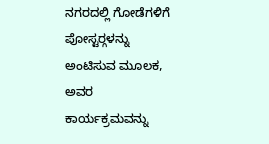ನಗರದಲ್ಲಿ ಗೋಡೆಗಳಿಗೆ ಪೋಸ್ಟರ್‍ಗಳನ್ನು ಅಂಟಿಸುವ ಮೂಲಕ, ಅವರ ಕಾರ್ಯಕ್ರಮವನ್ನು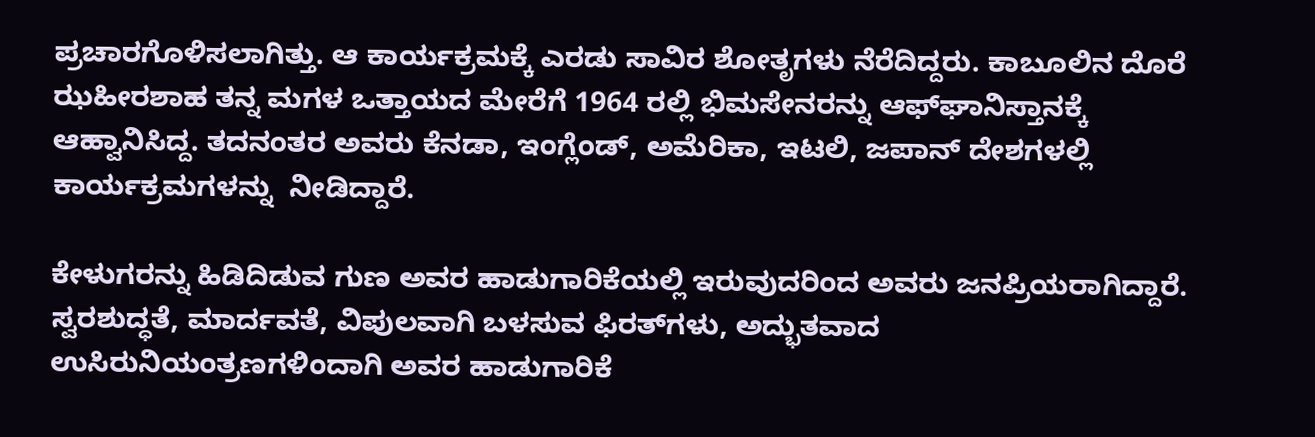ಪ್ರಚಾರಗೊಳಿಸಲಾಗಿತ್ತು. ಆ ಕಾರ್ಯಕ್ರಮಕ್ಕೆ ಎರಡು ಸಾವಿರ ಶೋತೃಗಳು ನೆರೆದಿದ್ದರು. ಕಾಬೂಲಿನ ದೊರೆ ಝಹೀರಶಾಹ ತನ್ನ ಮಗಳ ಒತ್ತಾಯದ ಮೇರೆಗೆ 1964 ರಲ್ಲಿ ಭಿಮಸೇನರನ್ನು ಆಫ್‍ಘಾನಿಸ್ತಾನಕ್ಕೆ ಆಹ್ವಾನಿಸಿದ್ದ. ತದನಂತರ ಅವರು ಕೆನಡಾ, ಇಂಗ್ಲೆಂಡ್, ಅಮೆರಿಕಾ, ಇಟಲಿ, ಜಪಾನ್ ದೇಶಗಳಲ್ಲಿ ಕಾರ್ಯಕ್ರಮಗಳನ್ನು  ನೀಡಿದ್ದಾರೆ.

ಕೇಳುಗರನ್ನು ಹಿಡಿದಿಡುವ ಗುಣ ಅವರ ಹಾಡುಗಾರಿಕೆಯಲ್ಲಿ ಇರುವುದರಿಂದ ಅವರು ಜನಪ್ರಿಯರಾಗಿದ್ದಾರೆ. ಸ್ವರಶುದ್ಧತೆ, ಮಾರ್ದವತೆ, ವಿಪುಲವಾಗಿ ಬಳಸುವ ಫಿರತ್‍ಗಳು, ಅದ್ಭುತವಾದ ಉಸಿರುನಿಯಂತ್ರಣಗಳಿಂದಾಗಿ ಅವರ ಹಾಡುಗಾರಿಕೆ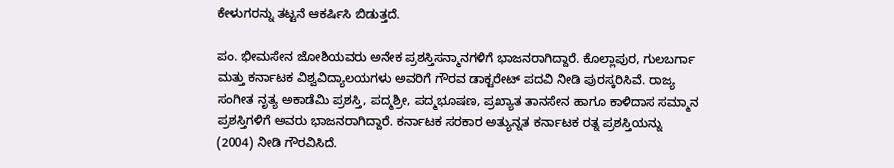ಕೇಳುಗರನ್ನು ತಟ್ಟನೆ ಆಕರ್ಷಿಸಿ ಬಿಡುತ್ತದೆ.

ಪಂ. ಭೀಮಸೇನ ಜೋಶಿಯವರು ಅನೇಕ ಪ್ರಶಸ್ತಿಸನ್ಮಾನಗಳಿಗೆ ಭಾಜನರಾಗಿದ್ದಾರೆ. ಕೊಲ್ಲಾಪುರ, ಗುಲಬರ್ಗಾ ಮತ್ತು ಕರ್ನಾಟಕ ವಿಶ್ವವಿದ್ಯಾಲಯಗಳು ಅವರಿಗೆ ಗೌರವ ಡಾಕ್ಟರೇಟ್ ಪದವಿ ನೀಡಿ ಪುರಸ್ಕರಿಸಿವೆ. ರಾಜ್ಯ ಸಂಗೀತ ನೃತ್ಯ ಅಕಾಡೆಮಿ ಪ್ರಶಸ್ತಿ, ಪದ್ಮಶ್ರೀ, ಪದ್ಮಭೂಷಣ, ಪ್ರಖ್ಯಾತ ತಾನಸೇನ ಹಾಗೂ ಕಾಳಿದಾಸ ಸಮ್ಮಾನ ಪ್ರಶಸ್ತಿಗಳಿಗೆ ಅವರು ಭಾಜನರಾಗಿದ್ದಾರೆ. ಕರ್ನಾಟಕ ಸರಕಾರ ಅತ್ಯುನ್ನತ ಕರ್ನಾಟಕ ರತ್ನ ಪ್ರಶಸ್ತಿಯನ್ನು (2004) ನೀಡಿ ಗೌರವಿಸಿದೆ.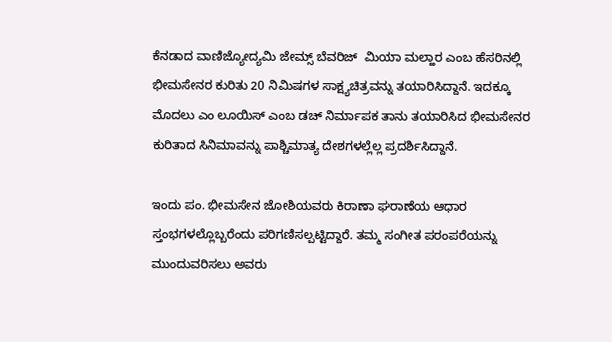ಕೆನಡಾದ ವಾಣಿಜ್ಯೋದ್ಯಮಿ ಜೇಮ್ಸ್ ಬೆವರಿಜ್  ಮಿಯಾ ಮಲ್ಹಾರ ಎಂಬ ಹೆಸರಿನಲ್ಲಿ ಭೀಮಸೇನರ ಕುರಿತು 20 ನಿಮಿಷಗಳ ಸಾಕ್ಷ್ಯಚಿತ್ರವನ್ನು ತಯಾರಿಸಿದ್ದಾನೆ. ಇದಕ್ಕೂ ಮೊದಲು ಎಂ ಲೂಯಿಸ್ ಎಂಬ ಡಚ್ ನಿರ್ಮಾಪಕ ತಾನು ತಯಾರಿಸಿದ ಭೀಮಸೇನರ ಕುರಿತಾದ ಸಿನಿಮಾವನ್ನು ಪಾಶ್ಚಿಮಾತ್ಯ ದೇಶಗಳಲ್ಲೆಲ್ಲ ಪ್ರದರ್ಶಿಸಿದ್ದಾನೆ.

ಇಂದು ಪಂ. ಭೀಮಸೇನ ಜೋಶಿಯವರು ಕಿರಾಣಾ ಘರಾಣೆಯ ಆಧಾರ ಸ್ತಂಭಗಳಲ್ಲೊಬ್ಬರೆಂದು ಪರಿಗಣಿಸಲ್ಪಟ್ಟಿದ್ದಾರೆ. ತಮ್ಮ ಸಂಗೀತ ಪರಂಪರೆಯನ್ನು ಮುಂದುವರಿಸಲು ಅವರು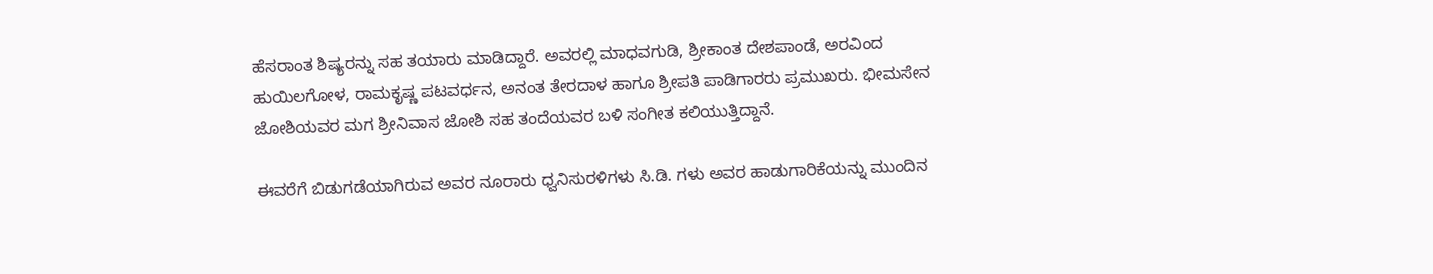ಹೆಸರಾಂತ ಶಿಷ್ಯರನ್ನು ಸಹ ತಯಾರು ಮಾಡಿದ್ದಾರೆ. ಅವರಲ್ಲಿ ಮಾಧವಗುಡಿ, ಶ್ರೀಕಾಂತ ದೇಶಪಾಂಡೆ, ಅರವಿಂದ ಹುಯಿಲಗೋಳ, ರಾಮಕೃಷ್ಣ ಪಟವರ್ಧನ, ಅನಂತ ತೇರದಾಳ ಹಾಗೂ ಶ್ರೀಪತಿ ಪಾಡಿಗಾರರು ಪ್ರಮುಖರು. ಭೀಮಸೇನ ಜೋಶಿಯವರ ಮಗ ಶ್ರೀನಿವಾಸ ಜೋಶಿ ಸಹ ತಂದೆಯವರ ಬಳಿ ಸಂಗೀತ ಕಲಿಯುತ್ತಿದ್ದಾನೆ.

ಈವರೆಗೆ ಬಿಡುಗಡೆಯಾಗಿರುವ ಅವರ ನೂರಾರು ಧ್ವನಿಸುರಳಿಗಳು ಸಿ.ಡಿ. ಗಳು ಅವರ ಹಾಡುಗಾರಿಕೆಯನ್ನು ಮುಂದಿನ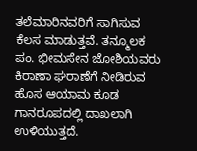ತಲೆಮಾರಿನವರಿಗೆ ಸಾಗಿಸುವ ಕೆಲಸ ಮಾಡುತ್ತವೆ. ತನ್ಮೂಲಕ ಪಂ. ಭೀಮಸೇನ ಜೋಶಿಯವರು ಕಿರಾಣಾ ಘರಾಣೆಗೆ ನೀಡಿರುವ ಹೊಸ ಆಯಾಮ ಕೂಡ ಗಾನರೂಪದಲ್ಲಿ ದಾಖಲಾಗಿ ಉಳಿಯುತ್ತದೆ.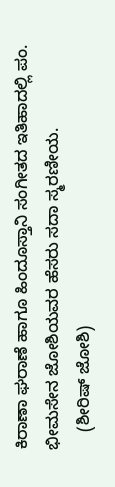ಕಿರಾಣಾ ಘರಾಣೆ ಹಾಗೂ ಹಿಂದೂಸ್ತಾನಿ ಸಂಗೀತದ ಇತಿಹಾದಲ್ಲಿ ಪಂ. ಭೀಮಸೇನ ಜೋಶಿಯವರ ಹೆಸರು ಸದಾ ಸ್ಮರಣೀಯ.
    (ಶೀರಿಷ್ ಜೋಶಿ)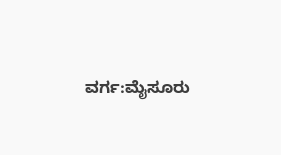ವರ್ಗ:ಮೈಸೂರು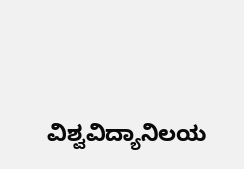ವಿಶ್ವವಿದ್ಯಾನಿಲಯ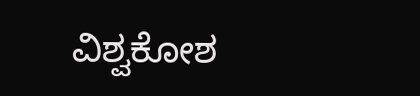ವಿಶ್ವಕೋಶ